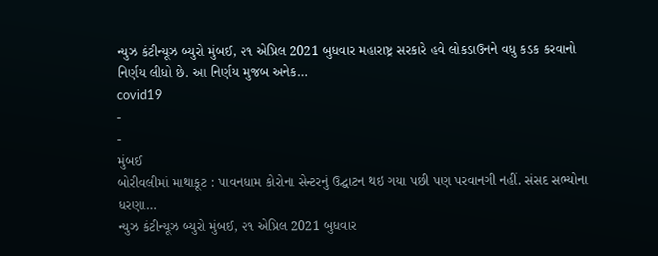ન્યુઝ કંટીન્યૂઝ બ્યુરો મુંબઈ, ૨૧ એપ્રિલ 2021 બુધવાર મહારાષ્ટ્ર સરકારે હવે લોકડાઉનને વધુ કડક કરવાનો નિર્ણય લીધો છે. આ નિર્ણય મુજબ અનેક…
covid19
-
-
મુંબઈ
બોરીવલીમાં માથાકૂટ : પાવનધામ કોરોના સેન્ટરનું ઉદ્ઘાટન થઇ ગયા પછી પણ પરવાનગી નહીં. સંસદ સભ્યોના ધરણા…
ન્યુઝ કંટીન્યૂઝ બ્યુરો મુંબઈ, ૨૧ એપ્રિલ 2021 બુધવાર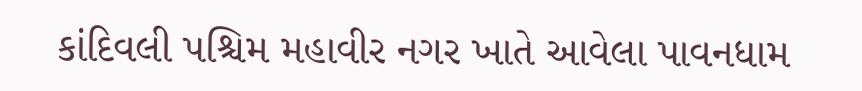કાંદિવલી પશ્ચિમ મહાવીર નગર ખાતે આવેલા પાવનધામ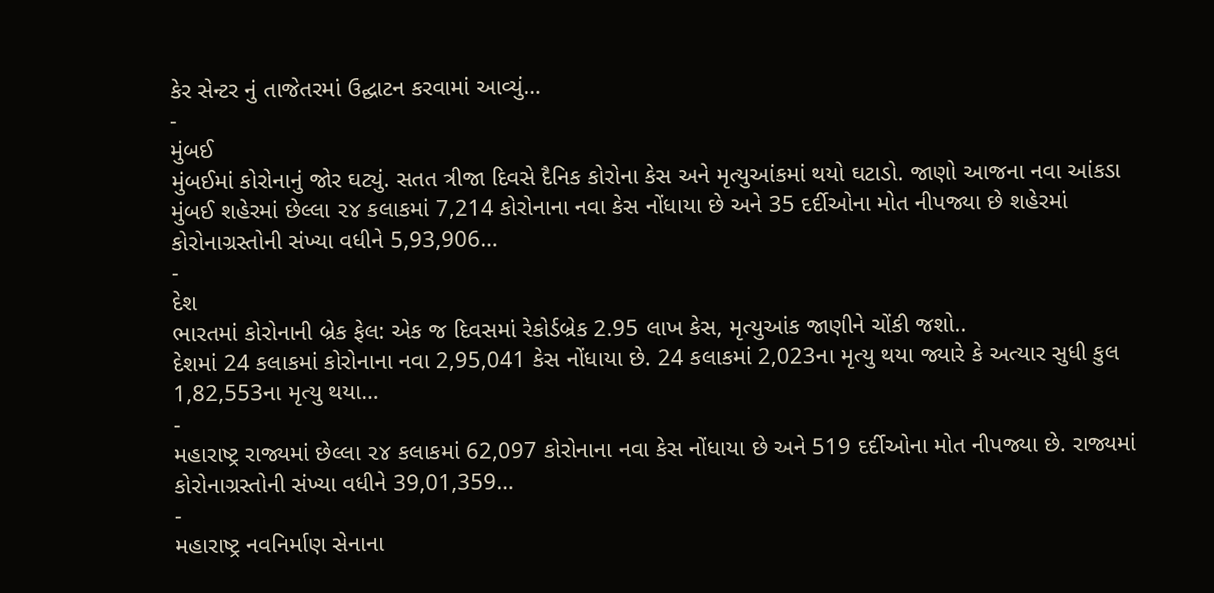કેર સેન્ટર નું તાજેતરમાં ઉદ્ઘાટન કરવામાં આવ્યું…
-
મુંબઈ
મુંબઈમાં કોરોનાનું જોર ઘટ્યું. સતત ત્રીજા દિવસે દૈનિક કોરોના કેસ અને મૃત્યુઆંકમાં થયો ઘટાડો. જાણો આજના નવા આંકડા
મુંબઈ શહેરમાં છેલ્લા ૨૪ કલાકમાં 7,214 કોરોનાના નવા કેસ નોંધાયા છે અને 35 દર્દીઓના મોત નીપજ્યા છે શહેરમાં કોરોનાગ્રસ્તોની સંખ્યા વધીને 5,93,906…
-
દેશ
ભારતમાં કોરોનાની બ્રેક ફેલ: એક જ દિવસમાં રેકોર્ડબ્રેક 2.95 લાખ કેસ, મૃત્યુઆંક જાણીને ચોંકી જશો..
દેશમાં 24 કલાકમાં કોરોનાના નવા 2,95,041 કેસ નોંધાયા છે. 24 કલાકમાં 2,023ના મૃત્યુ થયા જ્યારે કે અત્યાર સુધી કુલ 1,82,553ના મૃત્યુ થયા…
-
મહારાષ્ટ્ર રાજ્યમાં છેલ્લા ૨૪ કલાકમાં 62,097 કોરોનાના નવા કેસ નોંધાયા છે અને 519 દર્દીઓના મોત નીપજ્યા છે. રાજ્યમાં કોરોનાગ્રસ્તોની સંખ્યા વધીને 39,01,359…
-
મહારાષ્ટ્ર નવનિર્માણ સેનાના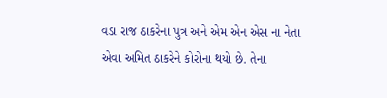વડા રાજ ઠાકરેના પુત્ર અને એમ એન એસ ના નેતા એવા અમિત ઠાકરેને કોરોના થયો છે. તેના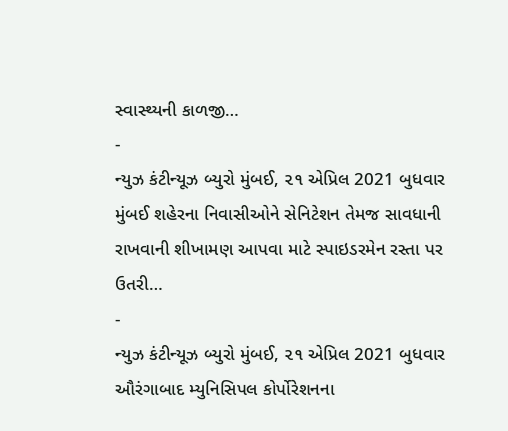સ્વાસ્થ્યની કાળજી…
-
ન્યુઝ કંટીન્યૂઝ બ્યુરો મુંબઈ, ૨૧ એપ્રિલ 2021 બુધવાર મુંબઈ શહેરના નિવાસીઓને સેનિટેશન તેમજ સાવધાની રાખવાની શીખામણ આપવા માટે સ્પાઇડરમેન રસ્તા પર ઉતરી…
-
ન્યુઝ કંટીન્યૂઝ બ્યુરો મુંબઈ, ૨૧ એપ્રિલ 2021 બુધવાર ઔરંગાબાદ મ્યુનિસિપલ કોર્પોરેશનના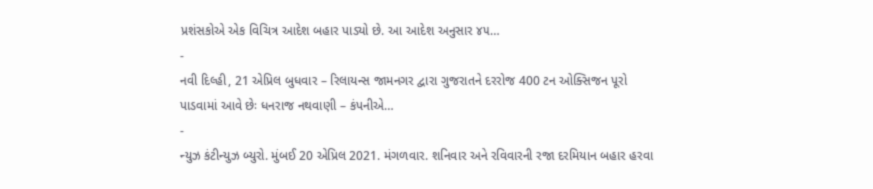પ્રશંસકોએ એક વિચિત્ર આદેશ બહાર પાડ્યો છે. આ આદેશ અનુસાર ૪૫…
-
નવી દિલ્હી, 21 એપ્રિલ બુધવાર – રિલાયન્સ જામનગર દ્વારા ગુજરાતને દરરોજ 400 ટન ઓક્સિજન પૂરો પાડવામાં આવે છેઃ ધનરાજ નથવાણી – કંપનીએ…
-
ન્યુઝ કંટીન્યુઝ બ્યુરો. મુંબઈ 20 એપ્રિલ 2021. મંગળવાર. શનિવાર અને રવિવારની રજા દરમિયાન બહાર હરવા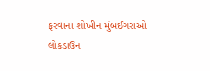ફરવાના શોખીન મુંબઈગરાઓ લોકડાઉન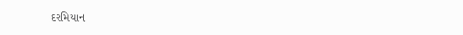દરમિયાન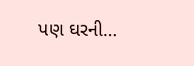પણ ઘરની…